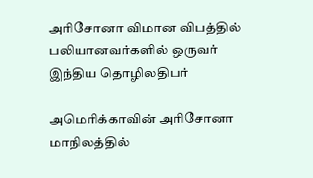அரிசோனா விமான விபத்தில் பலியானவர்களில் ஒருவர் இந்திய தொழிலதிபர்

அமெரிக்காவின் அரிசோனா மாநிலத்தில்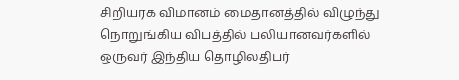சிறியரக விமானம் மைதானத்தில் விழுந்து நொறுங்கிய விபத்தில் பலியானவர்களில் ஒருவர் இந்திய தொழிலதிபர்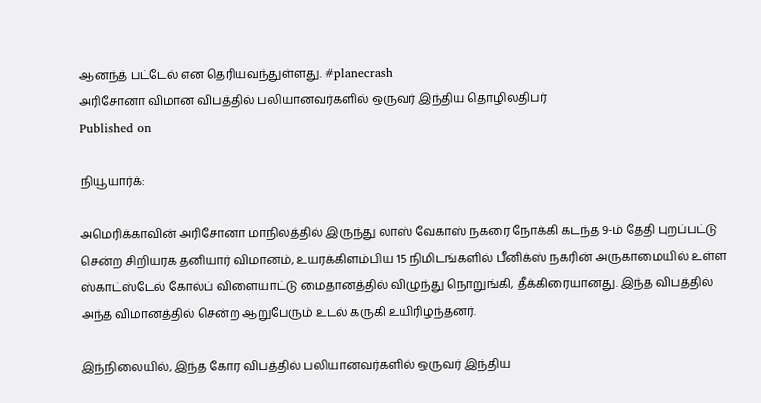ஆனந்த் பட்டேல் என தெரியவந்துள்ளது. #planecrash
அரிசோனா விமான விபத்தில் பலியானவர்களில் ஒருவர் இந்திய தொழிலதிபர்
Published on

நியூயார்க்:

அமெரிக்காவின் அரிசோனா மாநிலத்தில் இருந்து லாஸ் வேகாஸ் நகரை நோக்கி கடந்த 9-ம் தேதி புறப்பட்டு சென்ற சிறியரக தனியார் விமானம், உயரக்கிளம்பிய 15 நிமிடங்களில் பீனிக்ஸ் நகரின் அருகாமையில் உள்ள ஸ்காட்ஸ்டேல் கோல்ப் விளையாட்டு மைதானத்தில் விழுந்து நொறுங்கி, தீக்கிரையானது. இந்த விபத்தில் அந்த விமானத்தில் சென்ற ஆறுபேரும் உடல் கருகி உயிரிழந்தனர்.

இந்நிலையில், இந்த கோர விபத்தில் பலியானவர்களில் ஒருவர் இந்திய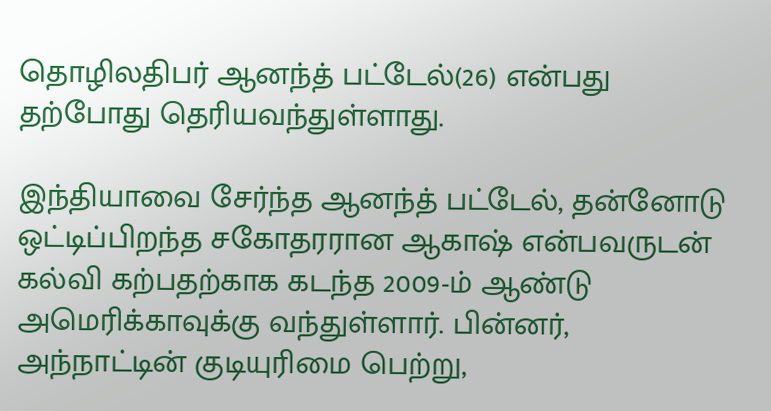தொழிலதிபர் ஆனந்த் பட்டேல்(26) என்பது தற்போது தெரியவந்துள்ளாது.

இந்தியாவை சேர்ந்த ஆனந்த் பட்டேல், தன்னோடு ஒட்டிப்பிறந்த சகோதரரான ஆகாஷ் என்பவருடன் கல்வி கற்பதற்காக கடந்த 2009-ம் ஆண்டு அமெரிக்காவுக்கு வந்துள்ளார். பின்னர், அந்நாட்டின் குடியுரிமை பெற்று,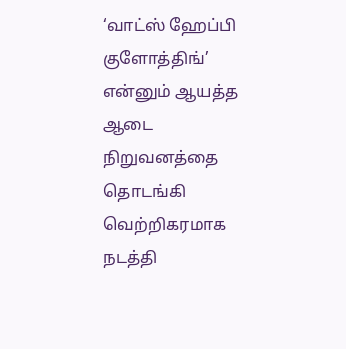‘வாட்ஸ் ஹேப்பி குளோத்திங்’ என்னும் ஆயத்த ஆடை நிறுவனத்தை தொடங்கி வெற்றிகரமாக நடத்தி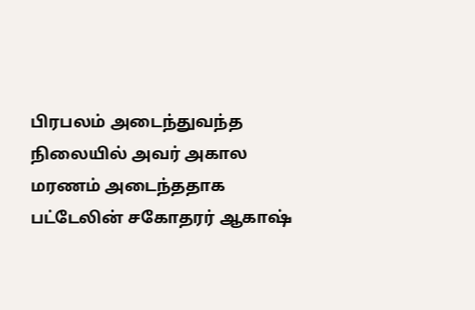பிரபலம் அடைந்துவந்த நிலையில் அவர் அகால மரணம் அடைந்ததாக பட்டேலின் சகோதரர் ஆகாஷ்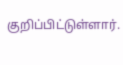குறிப்பிட்டுள்ளார்.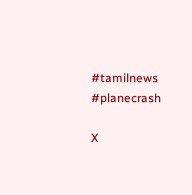#tamilnews #planecrash

X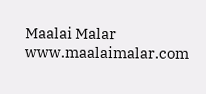Maalai Malar
www.maalaimalar.com